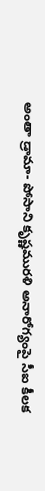అంతా డ్రామా- పోసాని కృష్ణమురళి అనారోగ్యంపై సీఐ కీలక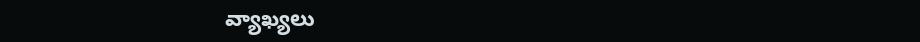వ్యాఖ్యలు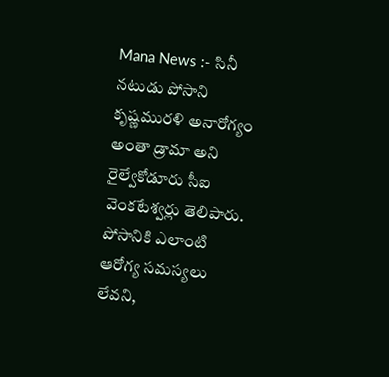Mana News :- సినీ నటుడు పోసాని కృష్ణమురళి అనారోగ్యం అంతా డ్రామా అని రైల్వేకోడూరు సీఐ వెంకటేశ్వర్లు తెలిపారు. పోసానికి ఎలాంటి ఆరోగ్య సమస్యలు లేవని,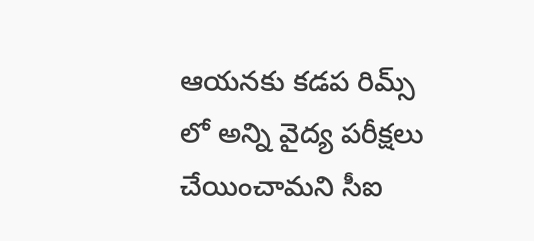ఆయనకు కడప రిమ్స్ లో అన్ని వైద్య పరీక్షలు చేయించామని సీఐ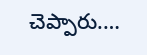చెప్పారు.…